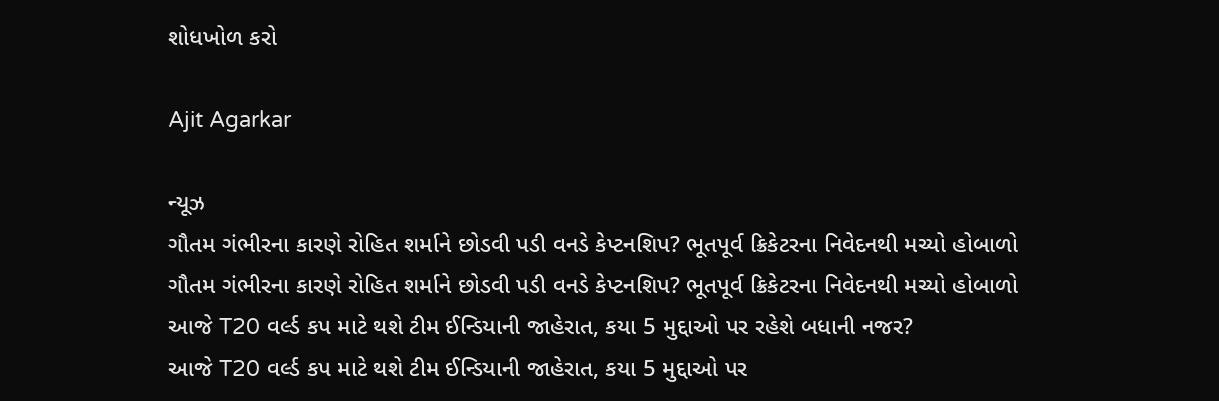શોધખોળ કરો

Ajit Agarkar

ન્યૂઝ
ગૌતમ ગંભીરના કારણે રોહિત શર્માને છોડવી પડી વનડે કેપ્ટનશિપ? ભૂતપૂર્વ ક્રિકેટરના નિવેદનથી મચ્યો હોબાળો
ગૌતમ ગંભીરના કારણે રોહિત શર્માને છોડવી પડી વનડે કેપ્ટનશિપ? ભૂતપૂર્વ ક્રિકેટરના નિવેદનથી મચ્યો હોબાળો
આજે T20 વર્લ્ડ કપ માટે થશે ટીમ ઈન્ડિયાની જાહેરાત, કયા 5 મુદ્દાઓ પર રહેશે બધાની નજર?
આજે T20 વર્લ્ડ કપ માટે થશે ટીમ ઈન્ડિયાની જાહેરાત, કયા 5 મુદ્દાઓ પર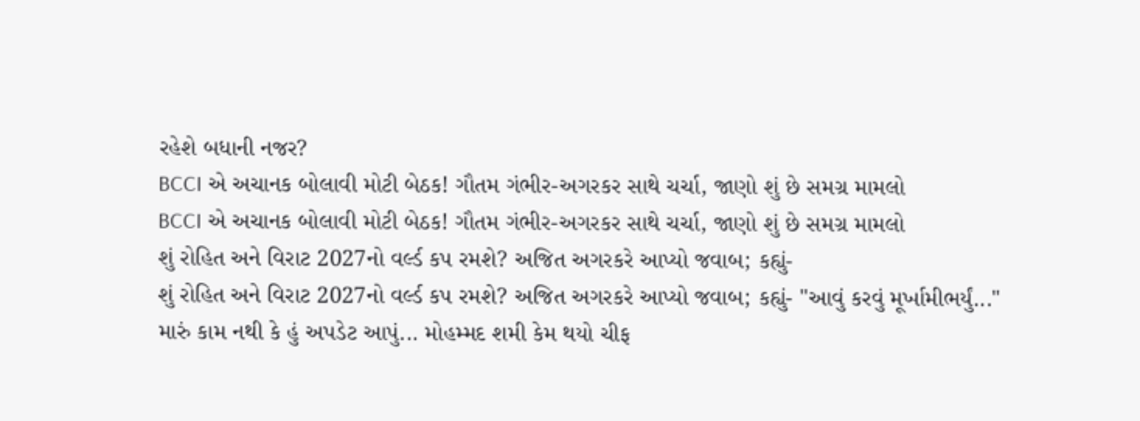રહેશે બધાની નજર?
BCCI એ અચાનક બોલાવી મોટી બેઠક! ગૌતમ ગંભીર-અગરકર સાથે ચર્ચા, જાણો શું છે સમગ્ર મામલો
BCCI એ અચાનક બોલાવી મોટી બેઠક! ગૌતમ ગંભીર-અગરકર સાથે ચર્ચા, જાણો શું છે સમગ્ર મામલો
શું રોહિત અને વિરાટ 2027નો વર્લ્ડ કપ રમશે? અજિત અગરકરે આપ્યો જવાબ; કહ્યું-
શું રોહિત અને વિરાટ 2027નો વર્લ્ડ કપ રમશે? અજિત અગરકરે આપ્યો જવાબ; કહ્યું- "આવું કરવું મૂર્ખામીભર્યું..."
મારું કામ નથી કે હું અપડેટ આપું... મોહમ્મદ શમી કેમ થયો ચીફ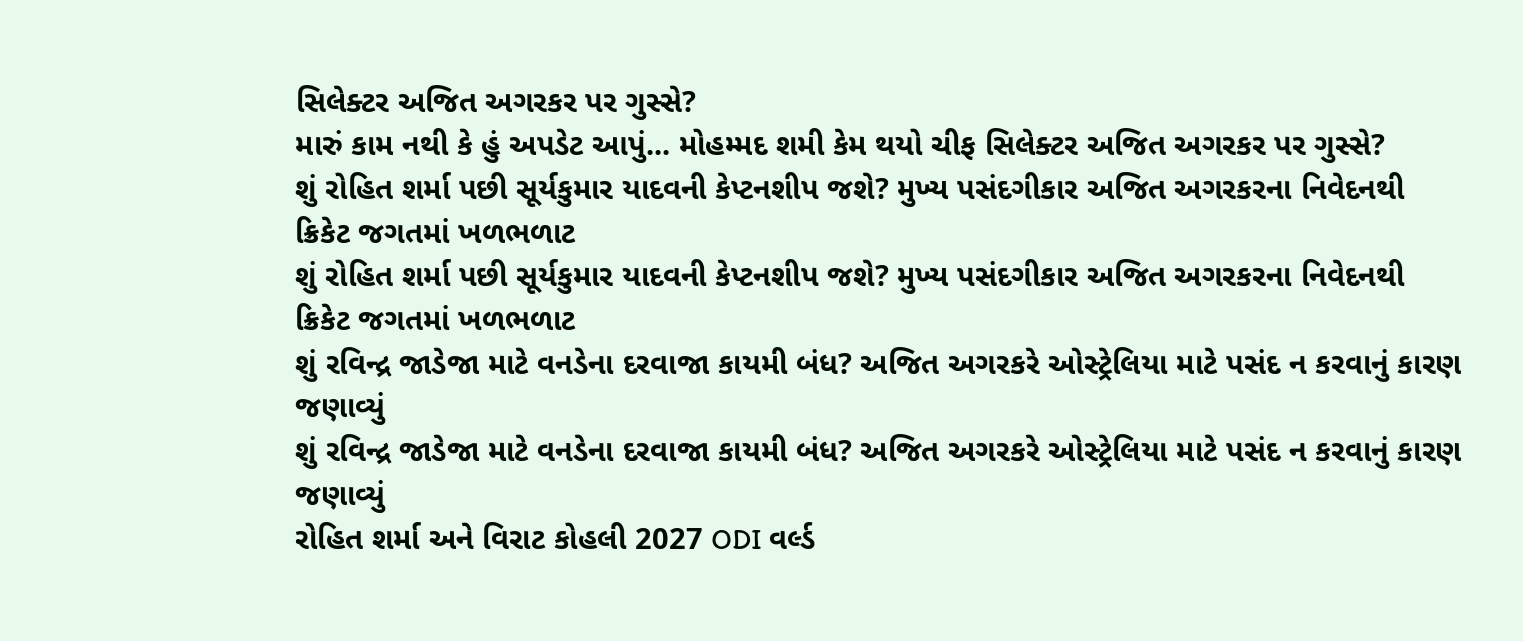સિલેક્ટર અજિત અગરકર પર ગુસ્સે?
મારું કામ નથી કે હું અપડેટ આપું... મોહમ્મદ શમી કેમ થયો ચીફ સિલેક્ટર અજિત અગરકર પર ગુસ્સે?
શું રોહિત શર્મા પછી સૂર્યકુમાર યાદવની કેપ્ટનશીપ જશે? મુખ્ય પસંદગીકાર અજિત અગરકરના નિવેદનથી ક્રિકેટ જગતમાં ખળભળાટ
શું રોહિત શર્મા પછી સૂર્યકુમાર યાદવની કેપ્ટનશીપ જશે? મુખ્ય પસંદગીકાર અજિત અગરકરના નિવેદનથી ક્રિકેટ જગતમાં ખળભળાટ
શું રવિન્દ્ર જાડેજા માટે વનડેના દરવાજા કાયમી બંધ? અજિત અગરકરે ઓસ્ટ્રેલિયા માટે પસંદ ન કરવાનું કારણ જણાવ્યું
શું રવિન્દ્ર જાડેજા માટે વનડેના દરવાજા કાયમી બંધ? અજિત અગરકરે ઓસ્ટ્રેલિયા માટે પસંદ ન કરવાનું કારણ જણાવ્યું
રોહિત શર્મા અને વિરાટ કોહલી 2027 ODI વર્લ્ડ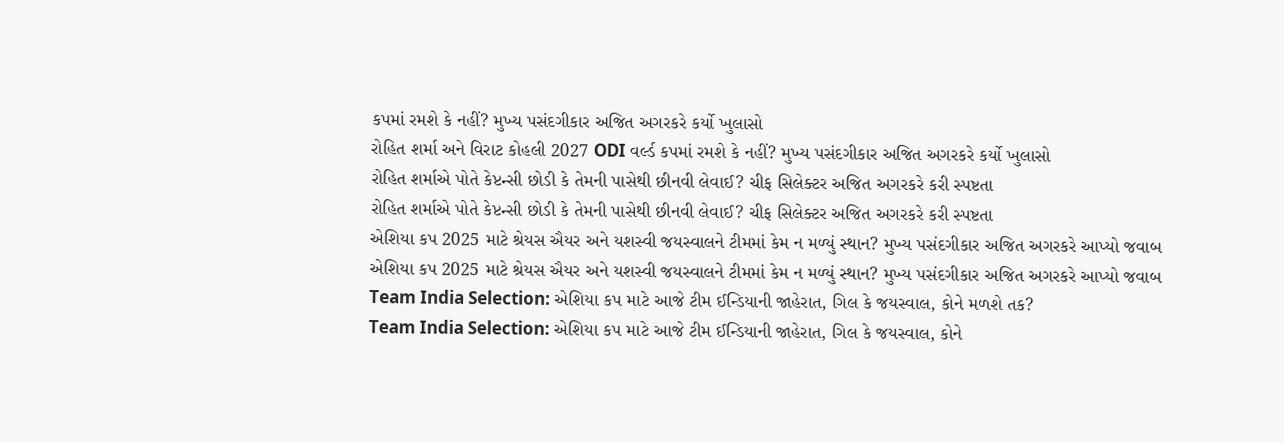કપમાં રમશે કે નહીં? મુખ્ય પસંદગીકાર અજિત અગરકરે કર્યો ખુલાસો
રોહિત શર્મા અને વિરાટ કોહલી 2027 ODI વર્લ્ડ કપમાં રમશે કે નહીં? મુખ્ય પસંદગીકાર અજિત અગરકરે કર્યો ખુલાસો
રોહિત શર્માએ પોતે કેપ્ટન્સી છોડી કે તેમની પાસેથી છીનવી લેવાઈ? ચીફ સિલેક્ટર અજિત અગરકરે કરી સ્પષ્ટતા
રોહિત શર્માએ પોતે કેપ્ટન્સી છોડી કે તેમની પાસેથી છીનવી લેવાઈ? ચીફ સિલેક્ટર અજિત અગરકરે કરી સ્પષ્ટતા
એશિયા કપ 2025 માટે શ્રેયસ ઐયર અને યશસ્વી જયસ્વાલને ટીમમાં કેમ ન મળ્યું સ્થાન? મુખ્ય પસંદગીકાર અજિત અગરકરે આપ્યો જવાબ
એશિયા કપ 2025 માટે શ્રેયસ ઐયર અને યશસ્વી જયસ્વાલને ટીમમાં કેમ ન મળ્યું સ્થાન? મુખ્ય પસંદગીકાર અજિત અગરકરે આપ્યો જવાબ
Team India Selection: એશિયા કપ માટે આજે ટીમ ઈન્ડિયાની જાહેરાત, ગિલ કે જયસ્વાલ, કોને મળશે તક?
Team India Selection: એશિયા કપ માટે આજે ટીમ ઈન્ડિયાની જાહેરાત, ગિલ કે જયસ્વાલ, કોને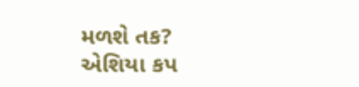મળશે તક?
એશિયા કપ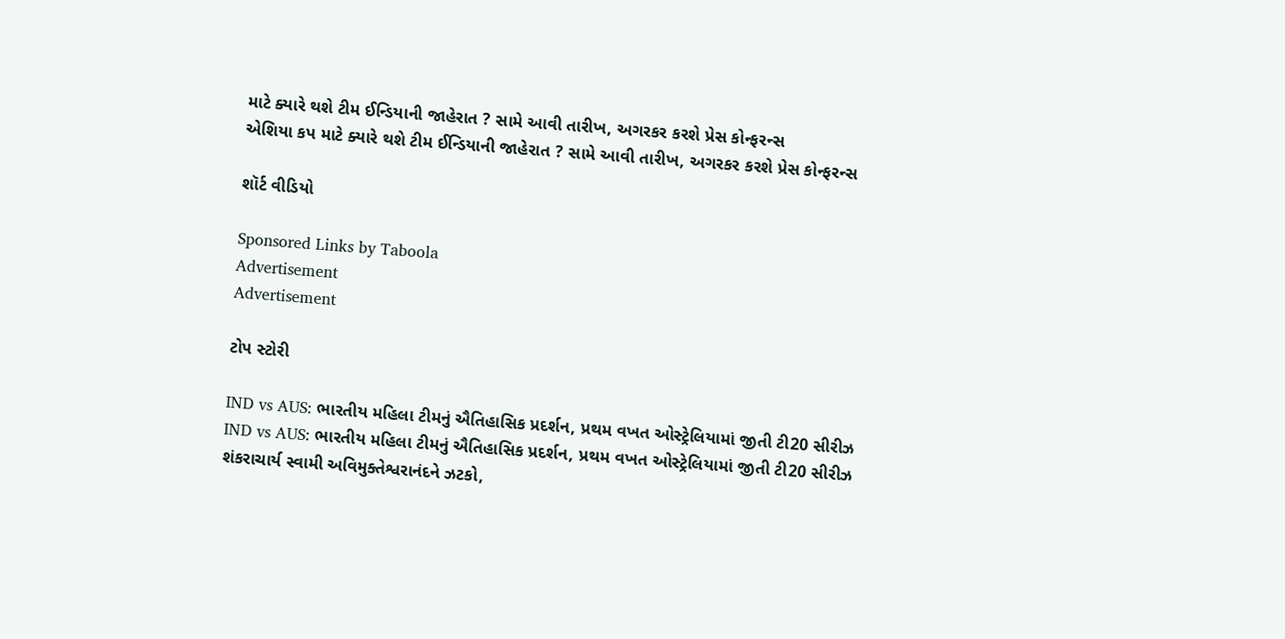માટે ક્યારે થશે ટીમ ઈન્ડિયાની જાહેરાત ? સામે આવી તારીખ, અગરકર કરશે પ્રેસ કોન્ફરન્સ
એશિયા કપ માટે ક્યારે થશે ટીમ ઈન્ડિયાની જાહેરાત ? સામે આવી તારીખ, અગરકર કરશે પ્રેસ કોન્ફરન્સ

શૉર્ટ વીડિયો

Sponsored Links by Taboola
Advertisement
Advertisement

ટોપ સ્ટોરી

IND vs AUS: ભારતીય મહિલા ટીમનું ઐતિહાસિક પ્રદર્શન, પ્રથમ વખત ઓસ્ટ્રેલિયામાં જીતી ટી20 સીરીઝ
IND vs AUS: ભારતીય મહિલા ટીમનું ઐતિહાસિક પ્રદર્શન, પ્રથમ વખત ઓસ્ટ્રેલિયામાં જીતી ટી20 સીરીઝ
શંકરાચાર્ય સ્વામી અવિમુક્તેશ્વરાનંદને ઝટકો,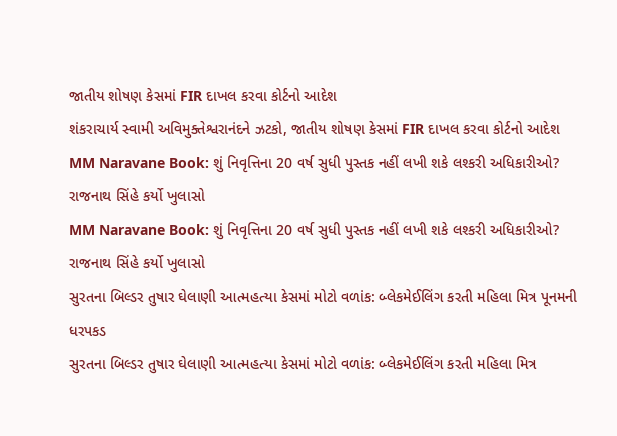જાતીય શોષણ કેસમાં FIR દાખલ કરવા કોર્ટનો આદેશ
શંકરાચાર્ય સ્વામી અવિમુક્તેશ્વરાનંદને ઝટકો, જાતીય શોષણ કેસમાં FIR દાખલ કરવા કોર્ટનો આદેશ
MM Naravane Book: શું નિવૃત્તિના 20 વર્ષ સુધી પુસ્તક નહીં લખી શકે લશ્કરી અધિકારીઓ? રાજનાથ સિંહે કર્યો ખુલાસો
MM Naravane Book: શું નિવૃત્તિના 20 વર્ષ સુધી પુસ્તક નહીં લખી શકે લશ્કરી અધિકારીઓ? રાજનાથ સિંહે કર્યો ખુલાસો
સુરતના બિલ્ડર તુષાર ઘેલાણી આત્મહત્યા કેસમાં મોટો વળાંક: બ્લેકમેઈલિંગ કરતી મહિલા મિત્ર પૂનમની ધરપકડ
સુરતના બિલ્ડર તુષાર ઘેલાણી આત્મહત્યા કેસમાં મોટો વળાંક: બ્લેકમેઈલિંગ કરતી મહિલા મિત્ર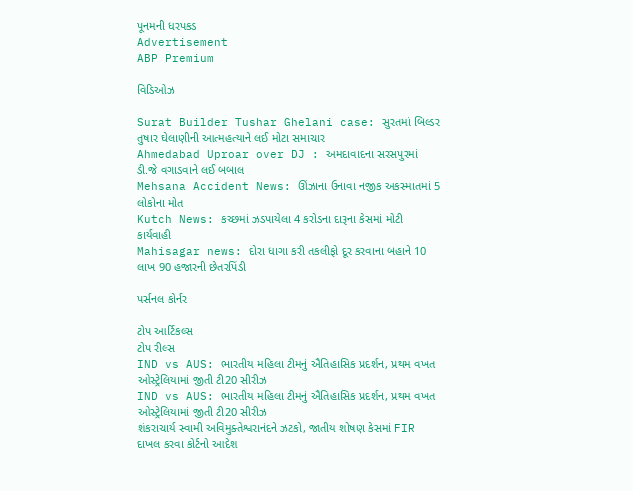પૂનમની ધરપકડ
Advertisement
ABP Premium

વિડિઓઝ

Surat Builder Tushar Ghelani case: સુરતમાં બિલ્ડર તુષાર ઘેલાણીની આત્મહત્યાને લઈ મોટા સમાચાર
Ahmedabad Uproar over DJ : અમદાવાદના સરસપુરમાં ડી.જે વગાડવાને લઈ બબાલ
Mehsana Accident News: ઊંઝાના ઉનાવા નજીક અકસ્માતમાં 5 લોકોના મોત
Kutch News: કચ્છમાં ઝડપાયેલા 4 કરોડના દારૂના કેસમાં મોટી કાર્યવાહી
Mahisagar news: દોરા ધાગા કરી તકલીફો દૂર કરવાના બહાને 10 લાખ 90 હજારની છેતરપિંડી

પર્સનલ કોર્નર

ટોપ આર્ટિકલ્સ
ટોપ રીલ્સ
IND vs AUS: ભારતીય મહિલા ટીમનું ઐતિહાસિક પ્રદર્શન, પ્રથમ વખત ઓસ્ટ્રેલિયામાં જીતી ટી20 સીરીઝ
IND vs AUS: ભારતીય મહિલા ટીમનું ઐતિહાસિક પ્રદર્શન, પ્રથમ વખત ઓસ્ટ્રેલિયામાં જીતી ટી20 સીરીઝ
શંકરાચાર્ય સ્વામી અવિમુક્તેશ્વરાનંદને ઝટકો, જાતીય શોષણ કેસમાં FIR દાખલ કરવા કોર્ટનો આદેશ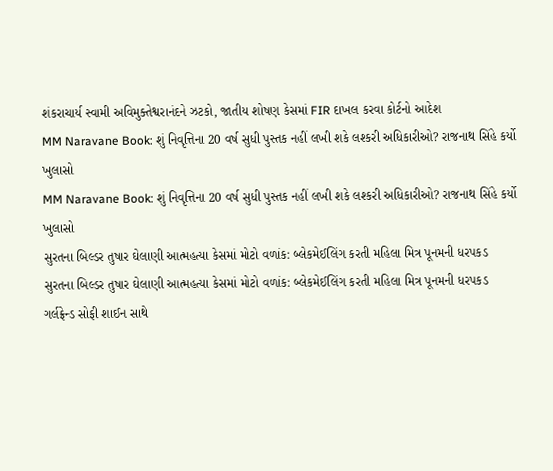શંકરાચાર્ય સ્વામી અવિમુક્તેશ્વરાનંદને ઝટકો, જાતીય શોષણ કેસમાં FIR દાખલ કરવા કોર્ટનો આદેશ
MM Naravane Book: શું નિવૃત્તિના 20 વર્ષ સુધી પુસ્તક નહીં લખી શકે લશ્કરી અધિકારીઓ? રાજનાથ સિંહે કર્યો ખુલાસો
MM Naravane Book: શું નિવૃત્તિના 20 વર્ષ સુધી પુસ્તક નહીં લખી શકે લશ્કરી અધિકારીઓ? રાજનાથ સિંહે કર્યો ખુલાસો
સુરતના બિલ્ડર તુષાર ઘેલાણી આત્મહત્યા કેસમાં મોટો વળાંક: બ્લેકમેઈલિંગ કરતી મહિલા મિત્ર પૂનમની ધરપકડ
સુરતના બિલ્ડર તુષાર ઘેલાણી આત્મહત્યા કેસમાં મોટો વળાંક: બ્લેકમેઈલિંગ કરતી મહિલા મિત્ર પૂનમની ધરપકડ
ગર્લફ્રેન્ડ સોફી શાઈન સાથે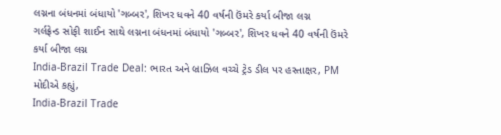લગ્નના બંધનમાં બંધાયો 'ગબ્બર', શિખર ધવને 40 વર્ષની ઉંમરે કર્યા બીજા લગ્ન
ગર્લફ્રેન્ડ સોફી શાઈન સાથે લગ્નના બંધનમાં બંધાયો 'ગબ્બર', શિખર ધવને 40 વર્ષની ઉંમરે કર્યા બીજા લગ્ન
India-Brazil Trade Deal: ભારત અને બ્રાઝિલ વચ્ચે ટ્રેડ ડીલ પર હસ્તાક્ષર, PM મોદીએ કહ્યું,
India-Brazil Trade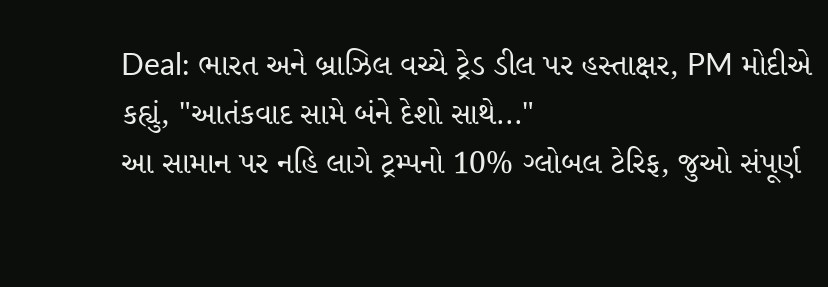Deal: ભારત અને બ્રાઝિલ વચ્ચે ટ્રેડ ડીલ પર હસ્તાક્ષર, PM મોદીએ કહ્યું, "આતંકવાદ સામે બંને દેશો સાથે..."
આ સામાન પર નહિ લાગે ટ્રમ્પનો 10% ગ્લોબલ ટેરિફ, જુઓ સંપૂર્ણ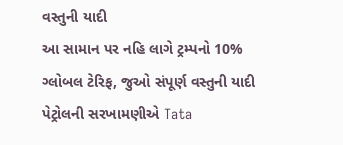વસ્તુની યાદી
આ સામાન પર નહિ લાગે ટ્રમ્પનો 10% ગ્લોબલ ટેરિફ, જુઓ સંપૂર્ણ વસ્તુની યાદી
પેટ્રોલની સરખામણીએ Tata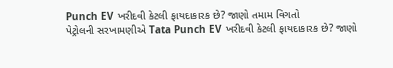Punch EV ખરીદવી કેટલી ફાયદાકારક છે? જાણો તમામ વિગતો
પેટ્રોલની સરખામણીએ Tata Punch EV ખરીદવી કેટલી ફાયદાકારક છે? જાણો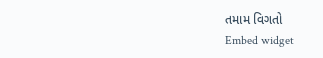તમામ વિગતો
Embed widget